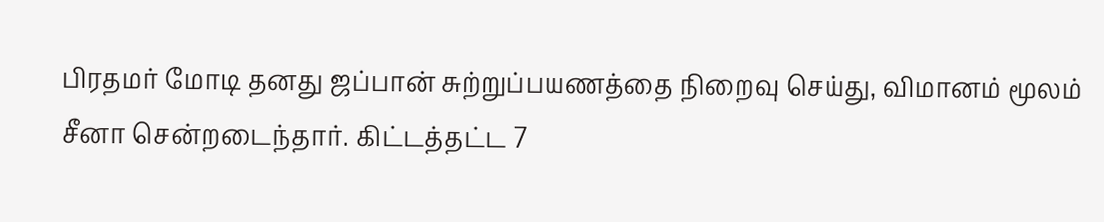பிரதமர் மோடி தனது ஜப்பான் சுற்றுப்பயணத்தை நிறைவு செய்து, விமானம் மூலம் சீனா சென்றடைந்தார். கிட்டத்தட்ட 7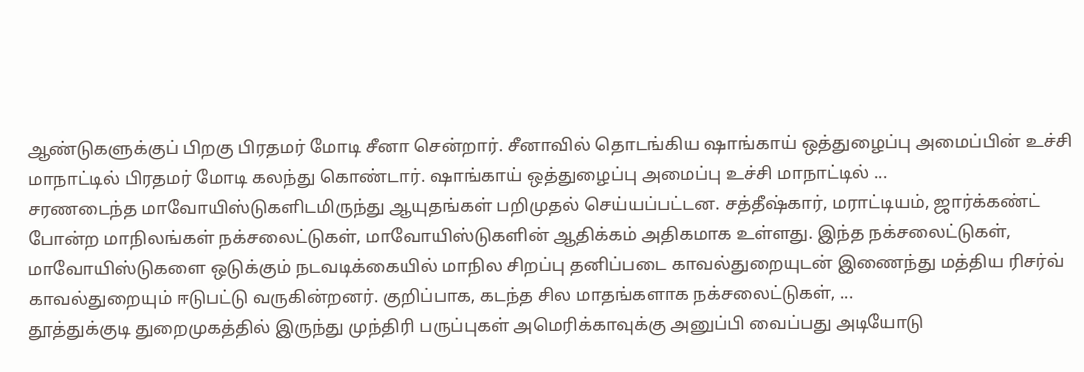ஆண்டுகளுக்குப் பிறகு பிரதமர் மோடி சீனா சென்றார். சீனாவில் தொடங்கிய ஷாங்காய் ஒத்துழைப்பு அமைப்பின் உச்சி மாநாட்டில் பிரதமர் மோடி கலந்து கொண்டார். ஷாங்காய் ஒத்துழைப்பு அமைப்பு உச்சி மாநாட்டில் ...
சரணடைந்த மாவோயிஸ்டுகளிடமிருந்து ஆயுதங்கள் பறிமுதல் செய்யப்பட்டன. சத்தீஷ்கார், மராட்டியம், ஜார்க்கண்ட் போன்ற மாநிலங்கள் நக்சலைட்டுகள், மாவோயிஸ்டுகளின் ஆதிக்கம் அதிகமாக உள்ளது. இந்த நக்சலைட்டுகள், மாவோயிஸ்டுகளை ஒடுக்கும் நடவடிக்கையில் மாநில சிறப்பு தனிப்படை காவல்துறையுடன் இணைந்து மத்திய ரிசர்வ் காவல்துறையும் ஈடுபட்டு வருகின்றனர். குறிப்பாக, கடந்த சில மாதங்களாக நக்சலைட்டுகள், ...
தூத்துக்குடி துறைமுகத்தில் இருந்து முந்திரி பருப்புகள் அமெரிக்காவுக்கு அனுப்பி வைப்பது அடியோடு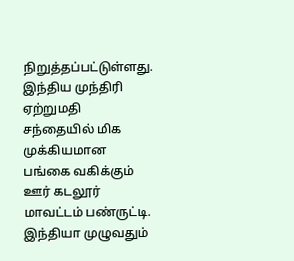நிறுத்தப்பட்டுள்ளது. இந்திய முந்திரி ஏற்றுமதி சந்தையில் மிக முக்கியமான பங்கை வகிக்கும் ஊர் கடலூர் மாவட்டம் பண்ருட்டி. இந்தியா முழுவதும்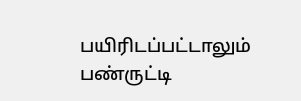பயிரிடப்பட்டாலும் பண்ருட்டி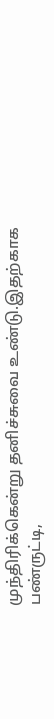முந்திரிக்கென்று தனிச்சுவை உண்டு.இதற்காக பண்ருட்டி,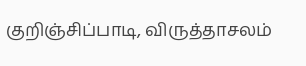குறிஞ்சிப்பாடி, விருத்தாசலம்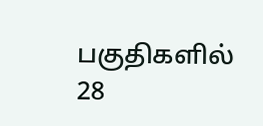பகுதிகளில் 28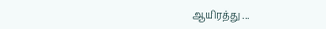ஆயிரத்து ...